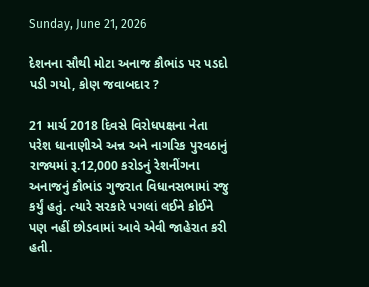Sunday, June 21, 2026

દેશનના સૌથી મોટા અનાજ કૌભાંડ પર પડદો પડી ગયો, કોણ જવાબદાર ?

21 માર્ચ 2018 દિવસે વિરોધપક્ષના નેતા પરેશ ધાનાણીએ અન્ન અને નાગરિક પુરવઠાનું રાજ્યમાં રૂ.12,000 કરોડનું રેશનીંગના અનાજનું કૌભાંડ ગુજરાત વિધાનસભામાં રજુ કર્યું હતું. ત્યારે સરકારે પગલાં લઈને કોઈને પણ નહીં છોડવામાં આવે એવી જાહેરાત કરી હતી.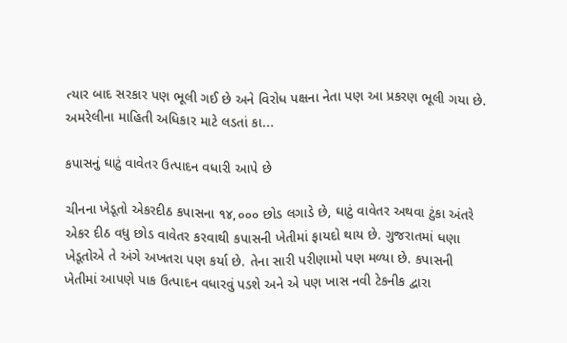ત્યાર બાદ સરકાર પણ ભૂલી ગઈ છે અને વિરોધ પક્ષના નેતા પણ આ પ્રકરણ ભૂલી ગયા છે. અમરેલીના માહિતી અધિકાર માટે લડતાં કા...

કપાસનું ઘાટું વાવેતર ઉત્પાદન વધારી આપે છે

ચીનના ખેડૂતો એકરદીઠ કપાસના ૧૪,૦૦૦ છોડ લગાડે છે, ઘાટું વાવેતર અથવા ટુંકા અંતરે એકર દીઠ વધુ છોડ વાવેતર કરવાથી કપાસની ખેતીમાં ફાયદો થાય છે. ગુજરાતમાં ધણા ખેડૂતોએ તે અંગે અખતરા પણ કર્યા છે. તેના સારી પરીણામો પણ મળ્યા છે. કપાસની ખેતીમાં આપણે પાક ઉત્પાદન વધારવું પડશે અને એ પણ ખાસ નવી ટેકનીક દ્વારા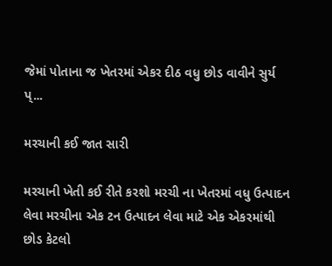જેમાં પોતાના જ ખેતરમાં એકર દીઠ વધુ છોડ વાવીને સુર્ય પ્...

મરચાની કઈ જાત સારી

મરચાની ખેતી કઈ રીતે કરશો મરચી ના ખેતરમાં વધુ ઉત્પાદન લેવા મરચીના એક ટન ઉત્પાદન લેવા માટે એક એકરમાંથી છોડ કેટલો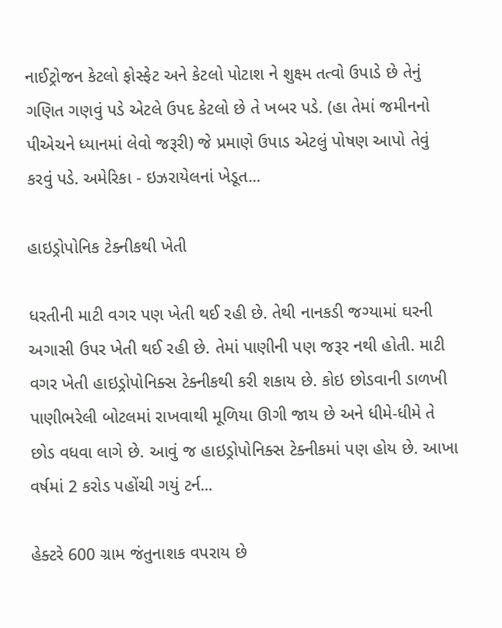નાઈટ્રોજન કેટલો ફોસ્ફેટ અને કેટલો પોટાશ ને શુક્ષ્મ તત્વો ઉપાડે છે તેનું ગણિત ગણવું પડે એટલે ઉપદ કેટલો છે તે ખબર પડે. (હા તેમાં જમીનનો પીએચને ધ્યાનમાં લેવો જરૂરી) જે પ્રમાણે ઉપાડ એટલું પોષણ આપો તેવું કરવું પડે. અમેરિકા - ઇઝરાયેલનાં ખેડૂત...

હાઇડ્રોપોનિક ટેક્નીકથી ખેતી

ધરતીની માટી વગર પણ ખેતી થઈ રહી છે. તેથી નાનકડી જગ્યામાં ઘરની અગાસી ઉપર ખેતી થઈ રહી છે. તેમાં પાણીની પણ જરૂર નથી હોતી. માટી વગર ખેતી હાઇડ્રોપોનિક્સ ટેક્નીકથી કરી શકાય છે. કોઇ છોડવાની ડાળખી  પાણીભરેલી બોટલમાં રાખવાથી મૂળિયા ઊગી જાય છે અને ધીમે-ધીમે તે છોડ વધવા લાગે છે. આવું જ હાઇડ્રોપોનિક્સ ટેક્નીકમાં પણ હોય છે. આખા વર્ષમાં 2 કરોડ પહોંચી ગયું ટર્ન...

હેક્ટરે 600 ગ્રામ જંતુનાશક વપરાય છે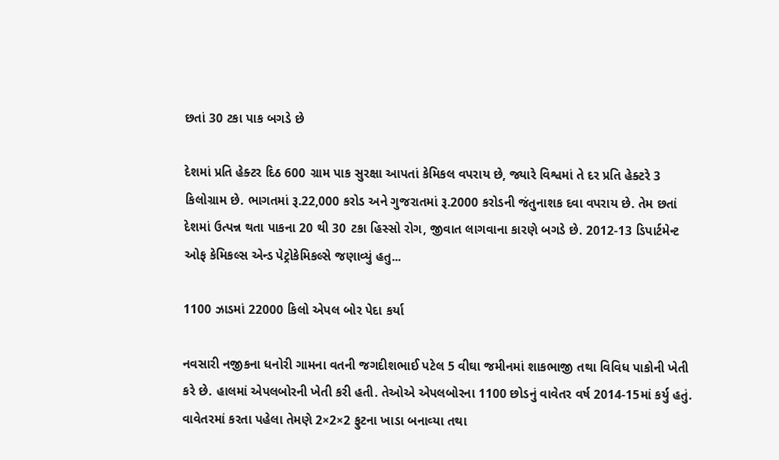છતાં 30 ટકા પાક બગડે છે

દેશમાં પ્રતિ હેક્ટર દિઠ 600 ગ્રામ પાક સુરક્ષા આપતાં કેમિકલ વપરાય છે, જ્યારે વિશ્વમાં તે દર પ્રતિ હેક્ટરે 3 કિલોગ્રામ છે. ભાગતમાં રૂ.22,000 કરોડ અને ગુજરાતમાં રૂ.2000 કરોડની જંતુનાશક દવા વપરાય છે. તેમ છતાં દેશમાં ઉત્પન્ન થતા પાકના 20 થી 30 ટકા હિસ્સો રોગ, જીવાત લાગવાના કારણે બગડે છે. 2012-13 ડિપાર્ટમેન્ટ ઓફ કેમિકલ્સ એન્ડ પેટ્રોકેમિકલ્સે જણાવ્યું હતુ...

1100 ઝાડમાં 22000 કિલો એપલ બોર પેદા કર્યા

નવસારી નજીકના ધનોરી ગામના વતની જગદીશભાઈ પટેલ 5 વીઘા જમીનમાં શાકભાજી તથા વિવિધ પાકોની ખેતી કરે છે. હાલમાં એપલબોરની ખેતી કરી હતી. તેઓએ એપલબોરના 1100 છોડનું વાવેતર વર્ષ 2014-15માં કર્યુ હતું. વાવેતરમાં કરતા પહેલા તેમણે 2×2×2 ફુટના ખાડા બનાવ્‍યા તથા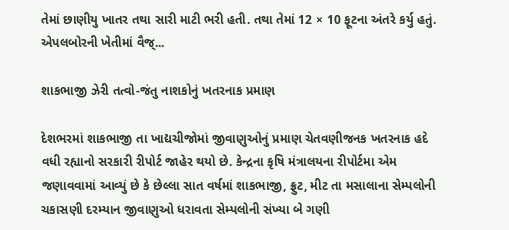તેમાં છાણીયુ ખાતર તથા સારી માટી ભરી હતી. તથા તેમાં 12 × 10 ફૂટના અંતરે કર્યુ હતું. એપલબોરની ખેતીમાં વૈજ્...

શાકભાજી ઝેરી તત્વો-જંતુ નાશકોનું ખતરનાક પ્રમાણ

દેશભરમાં શાકભાજી તા ખાદ્યચીજોમાં જીવાણુઓનું પ્રમાણ ચેતવણીજનક ખતરનાક હદે વધી રહ્યાનો સરકારી રીપોર્ટ જાહેર થયો છે. કેન્દ્રના કૃષિ મંત્રાલયના રીપોર્ટમા એમ જણાવવામાં આવ્યું છે કે છેલ્લા સાત વર્ષમાં શાકભાજી, ફ્રુટ, મીટ તા મસાલાના સેમ્પલોની ચકાસણી દરમ્યાન જીવાણુઓ ધરાવતા સેમ્પલોની સંખ્યા બે ગણી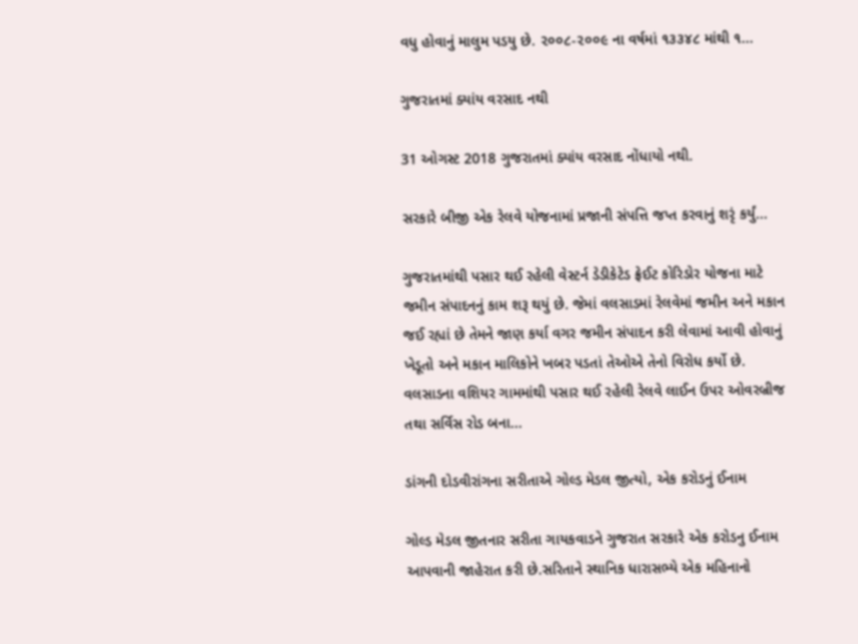વધુ હોવાનું માલુમ પડયુ છે. ૨૦૦૮-૨૦૦૯ ના વર્ષમાં ૧૩૩૪૮ માંથી ૧...

ગુજરાતમાં ક્યાંય વરસાદ નથી

31 ઓગસ્ટ 2018 ગુજરાતમાં ક્યાંય વરસાદ નોંધાયો નથી.

સરકારે બીજી એક રેલવે યોજનામાં પ્રજાની સંપત્તિ જપ્ત કરવાનું શરૃં કર્યું...

ગુજરાતમાંથી પસાર થઈ રહેલી વેસ્ટર્ન ડેડીકેટેડ ફ્રેઈટ કોરિડોર યોજના માટે જમીન સંપાદનનું કામ શરૂ થયું છે. જેમાં વલસાડમાં રેલવેમાં જમીન અને મકાન જઈ રહ્યાં છે તેમને જાણ કર્યા વગર જમીન સંપાદન કરી લેવામાં આવી હોવાનું ખેડૂતો અને મકાન માલિકોને ખબર પડતાં તેઓએ તેનો વિરોધ કર્યો છે. વલસાડના વશિયર ગામમાંથી પસાર થઈ રહેલી રેલવે લાઈન ઉપર ઓવરબ્રીજ તથા સર્વિસ રોડ બના...

ડાંગની દોડવીરાંગના સરીતાએ ગોલ્ડ મેડલ જીત્યો, એક કરોડનું ઈનામ

ગોલ્ડ મેડલ જીતનાર સરીતા ગાયકવાડને ગુજરાત સરકારે એક કરોડનુ ઈનામ આપવાની જાહેરાત કરી છે.સરિતાને સ્થાનિક ધારાસભ્યે એક મહિનાનો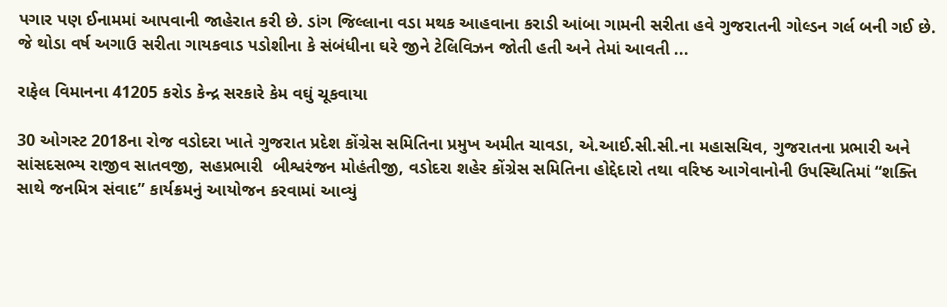પગાર પણ ઈનામમાં આપવાની જાહેરાત કરી છે. ડાંગ જિલ્લાના વડા મથક આહવાના કરાડી આંબા ગામની સરીતા હવે ગુજરાતની ગોલ્ડન ગર્લ બની ગઈ છે. જે થોડા વર્ષ અગાઉ સરીતા ગાયકવાડ પડોશીના કે સંબંધીના ઘરે જીને ટેલિવિઝન જોતી હતી અને તેમાં આવતી ...

રાફેલ વિમાનના 41205 કરોડ કેન્દ્ર સરકારે કેમ વઘું ચૂકવાયા

30 ઓગસ્ટ 2018ના રોજ વડોદરા ખાતે ગુજરાત પ્રદેશ કોંગ્રેસ સમિતિના પ્રમુખ અમીત ચાવડા, એ.આઈ.સી.સી.ના મહાસચિવ, ગુજરાતના પ્રભારી અને સાંસદસભ્ય રાજીવ સાતવજી, સહપ્રભારી  બીશ્વરંજન મોહંતીજી, વડોદરા શહેર કોંગ્રેસ સમિતિના હોદ્દેદારો તથા વરિષ્ઠ આગેવાનોની ઉપસ્થિતિમાં “શક્તિ સાથે જનમિત્ર સંવાદ” કાર્યક્રમનું આયોજન કરવામાં આવ્યું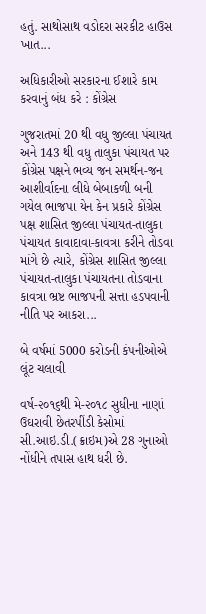હતું. સાથોસાથ વડોદરા સરકીટ હાઉસ ખાત...

અધિકારીઓ સરકારના ઈશારે કામ કરવાનું બંધ કરે : કોંગ્રેસ

ગુજરાતમાં 20 થી વધુ જીલ્લા પંચાયત અને 143 થી વધુ તાલુકા પંચાયત પર કોંગ્રેસ પક્ષને ભવ્ય જન સમર્થન-જન આશીર્વાદના લીધે બેબાકળી બની ગયેલ ભાજપા યેન કેન પ્રકારે કોંગ્રેસ પક્ષ શાસિત જીલ્લા પંચાયત-તાલુકા પંચાયત કાવાદાવા-કાવત્રા કરીને તોડવા માંગે છે ત્યારે, કોંગ્રેસ શાસિત જીલ્લા પંચાયત-તાલુકા પંચાયતના તોડવાના કાવત્રા ભ્રષ્ટ ભાજપની સત્તા હડપવાની નીતિ પર આકરા...

બે વર્ષમાં 5000 કરોડની કંપનીઓએ લૂંટ ચલાવી

વર્ષ-૨૦૧૬થી મે-૨૦૧૮ સુધીના નાણાં ઉઘરાવી છેતરપીંડી કેસોમાં સી.આઇ.ડી.(ક્રાઇમ)એ 28 ગુનાઓ નોંધીને તપાસ હાથ ધરી છે.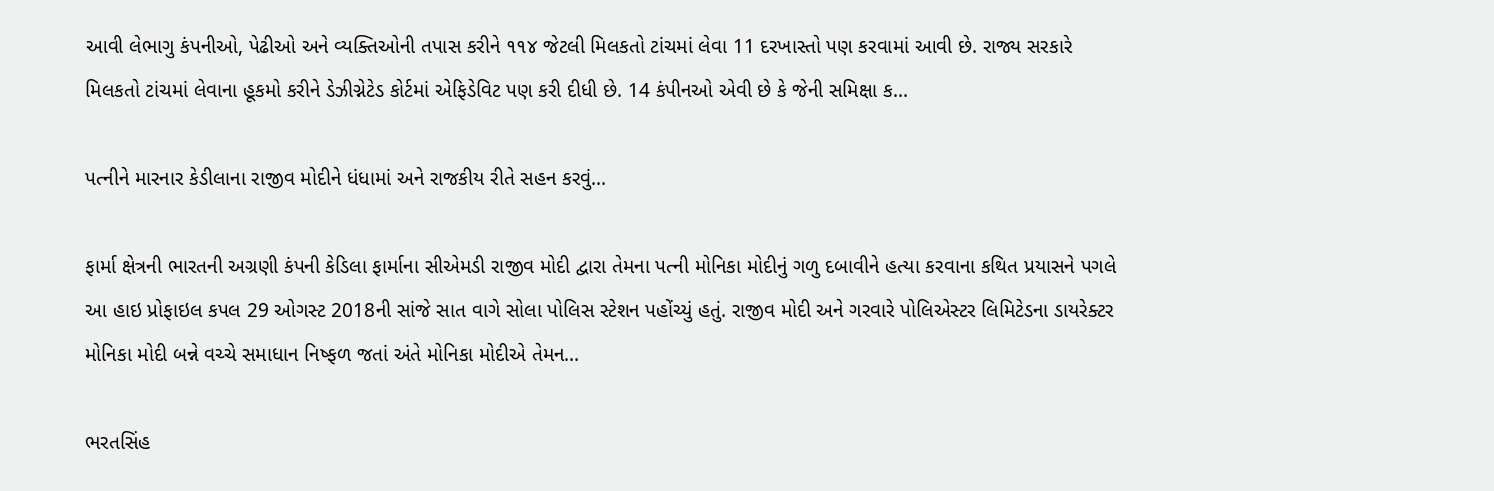આવી લેભાગુ કંપનીઓ, પેઢીઓ અને વ્યક્તિઓની તપાસ કરીને ૧૧૪ જેટલી મિલકતો ટાંચમાં લેવા 11 દરખાસ્તો પણ કરવામાં આવી છે. રાજ્ય સરકારે મિલકતો ટાંચમાં લેવાના હૂકમો કરીને ડેઝીગ્નેટેડ કોર્ટમાં એફિડેવિટ પણ કરી દીધી છે. 14 કંપીનઓ એવી છે કે જેની સમિક્ષા ક...

પત્નીને મારનાર કેડીલાના રાજીવ મોદીને ધંધામાં અને રાજકીય રીતે સહન કરવું...

ફાર્મા ક્ષેત્રની ભારતની અગ્રણી કંપની કેડિલા ફાર્માના સીએમડી રાજીવ મોદી દ્વારા તેમના પત્ની મોનિકા મોદીનું ગળુ દબાવીને હત્યા કરવાના કથિત પ્રયાસને પગલે આ હાઇ પ્રોફાઇલ કપલ 29 ઓગસ્ટ 2018ની સાંજે સાત વાગે સોલા પોલિસ સ્ટેશન પહોંચ્યું હતું. રાજીવ મોદી અને ગરવારે પોલિએસ્ટર લિમિટેડના ડાયરેક્ટર મોનિકા મોદી બન્ને વચ્ચે સમાધાન નિષ્ફળ જતાં અંતે મોનિકા મોદીએ તેમન...

ભરતસિંહ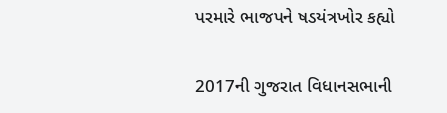પરમારે ભાજપને ષડયંત્રખોર કહ્યો

2017ની ગુજરાત વિધાનસભાની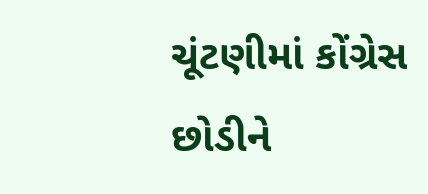ચૂંટણીમાં કોંગ્રેસ છોડીને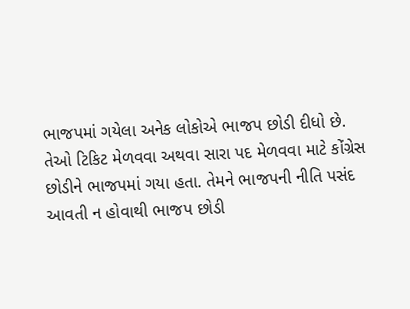ભાજપમાં ગયેલા અનેક લોકોએ ભાજપ છોડી દીધો છે. તેઓ ટિકિટ મેળવવા અથવા સારા પદ મેળવવા માટે કોંગ્રેસ છોડીને ભાજપમાં ગયા હતા. તેમને ભાજપની નીતિ પસંદ આવતી ન હોવાથી ભાજપ છોડી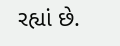રહ્યાં છે.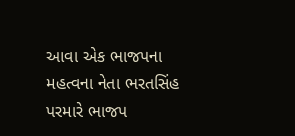આવા એક ભાજપના મહત્વના નેતા ભરતસિંહ પરમારે ભાજપ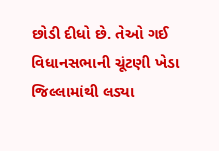છોડી દીધો છે. તેઓ ગઈ વિધાનસભાની ચૂંટણી ખેડા જિલ્લામાંથી લડ્યા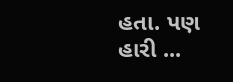હતા. પણ હારી ...